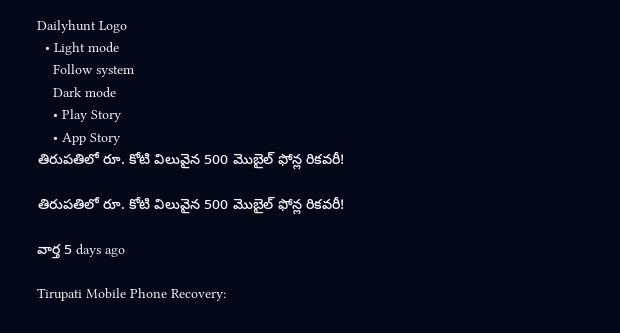Dailyhunt Logo
  • Light mode
    Follow system
    Dark mode
    • Play Story
    • App Story
తిరుపతిలో రూ. కోటి విలువైన 500 మొబైల్ ఫోన్ల రికవరీ!

తిరుపతిలో రూ. కోటి విలువైన 500 మొబైల్ ఫోన్ల రికవరీ!

వార్త 5 days ago

Tirupati Mobile Phone Recovery: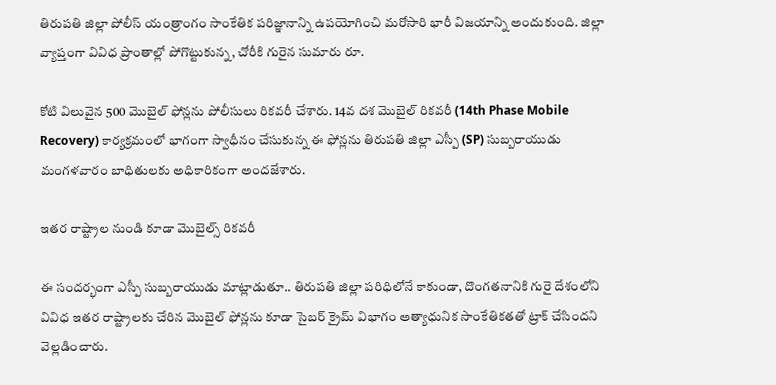తిరుపతి జిల్లా పోలీస్ యంత్రాంగం సాంకేతిక పరిజ్ఞానాన్ని ఉపయోగించి మరోసారి భారీ విజయాన్ని అందుకుంది. జిల్లా వ్యాప్తంగా వివిధ ప్రాంతాల్లో పోగొట్టుకున్న, చోరీకి గురైన సుమారు రూ.

కోటి విలువైన 500 మొబైల్ ఫోన్లను పోలీసులు రికవరీ చేశారు. 14వ దశ మొబైల్ రికవరీ (14th Phase Mobile Recovery) కార్యక్రమంలో భాగంగా స్వాధీనం చేసుకున్న ఈ ఫోన్లను తిరుపతి జిల్లా ఎస్పీ (SP) సుబ్బరాయుడు మంగళవారం బాధితులకు అధికారికంగా అందజేశారు.

ఇతర రాష్ట్రాల నుండి కూడా మొబైల్స్ రికవరీ

ఈ సందర్భంగా ఎస్పీ సుబ్బరాయుడు మాట్లాడుతూ.. తిరుపతి జిల్లా పరిధిలోనే కాకుండా, దొంగతనానికి గురై దేశంలోని వివిధ ఇతర రాష్ట్రాలకు చేరిన మొబైల్ ఫోన్లను కూడా సైబర్ క్రైమ్ విభాగం అత్యాధునిక సాంకేతికతతో ట్రాక్ చేసిందని వెల్లడించారు.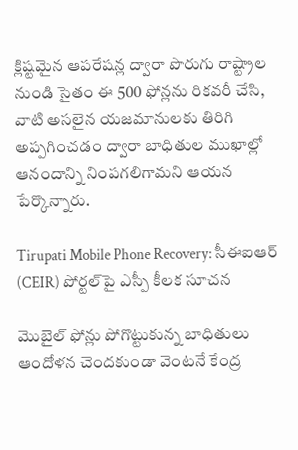క్లిష్టమైన ఆపరేషన్ల ద్వారా పొరుగు రాష్ట్రాల నుండి సైతం ఈ 500 ఫోన్లను రికవరీ చేసి, వాటి అసలైన యజమానులకు తిరిగి అప్పగించడం ద్వారా బాధితుల ముఖాల్లో ఆనందాన్ని నింపగలిగామని ఆయన పేర్కొన్నారు.

Tirupati Mobile Phone Recovery: సీఈఐఆర్ (CEIR) పోర్టల్‌పై ఎస్పీ కీలక సూచన

మొబైల్ ఫోన్లు పోగొట్టుకున్న బాధితులు ఆందోళన చెందకుండా వెంటనే కేంద్ర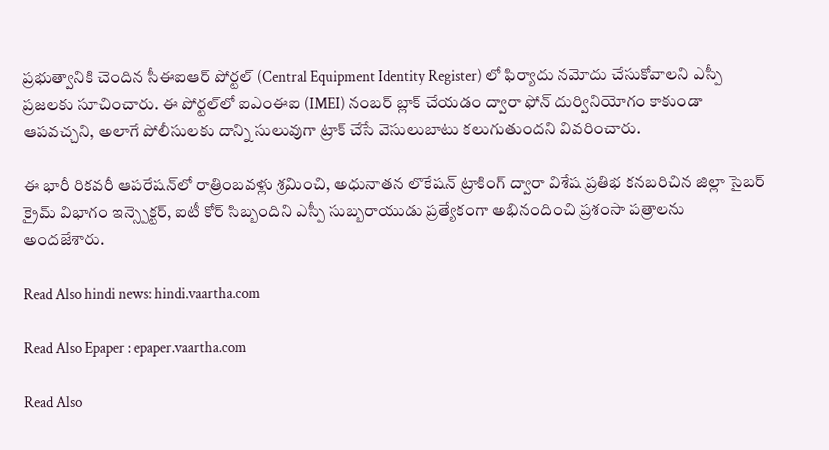ప్రభుత్వానికి చెందిన సీఈఐఆర్ పోర్టల్ (Central Equipment Identity Register) లో ఫిర్యాదు నమోదు చేసుకోవాలని ఎస్పీ ప్రజలకు సూచించారు. ఈ పోర్టల్‌లో ఐఎంఈఐ (IMEI) నంబర్ బ్లాక్ చేయడం ద్వారా ఫోన్ దుర్వినియోగం కాకుండా ఆపవచ్చని, అలాగే పోలీసులకు దాన్ని సులువుగా ట్రాక్ చేసే వెసులుబాటు కలుగుతుందని వివరించారు.

ఈ భారీ రికవరీ ఆపరేషన్‌లో రాత్రింబవళ్లు శ్రమించి, అధునాతన లొకేషన్ ట్రాకింగ్ ద్వారా విశేష ప్రతిభ కనబరిచిన జిల్లా సైబర్ క్రైమ్ విభాగం ఇన్స్పెక్టర్, ఐటీ కోర్ సిబ్బందిని ఎస్పీ సుబ్బరాయుడు ప్రత్యేకంగా అభినందించి ప్రశంసా పత్రాలను అందజేశారు.

Read Also hindi news: hindi.vaartha.com

Read Also Epaper : epaper.vaartha.com

Read Also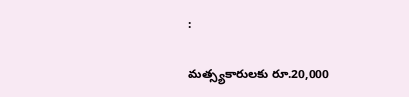:

మత్స్యకారులకు రూ.20,000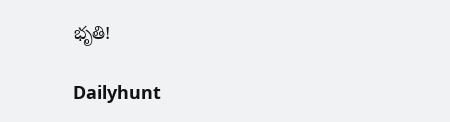భృతి!

Dailyhunt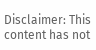Disclaimer: This content has not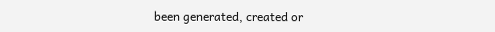been generated, created or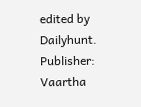edited by Dailyhunt. Publisher: Vaartha